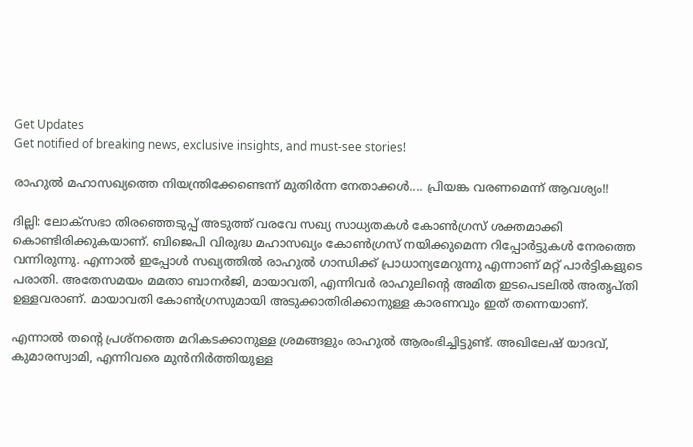Get Updates
Get notified of breaking news, exclusive insights, and must-see stories!

രാഹുല്‍ മഹാസഖ്യത്തെ നിയന്ത്രിക്കേണ്ടെന്ന് മുതിര്‍ന്ന നേതാക്കള്‍.... പ്രിയങ്ക വരണമെന്ന് ആവശ്യം!!

ദില്ലി: ലോക്‌സഭാ തിരഞ്ഞെടുപ്പ് അടുത്ത് വരവേ സഖ്യ സാധ്യതകള്‍ കോണ്‍ഗ്രസ് ശക്തമാക്കി കൊണ്ടിരിക്കുകയാണ്. ബിജെപി വിരുദ്ധ മഹാസഖ്യം കോണ്‍ഗ്രസ് നയിക്കുമെന്ന റിപ്പോര്‍ട്ടുകള്‍ നേരത്തെ വന്നിരുന്നു. എന്നാല്‍ ഇപ്പോള്‍ സഖ്യത്തില്‍ രാഹുല്‍ ഗാന്ധിക്ക് പ്രാധാന്യമേറുന്നു എന്നാണ് മറ്റ് പാര്‍ട്ടികളുടെ പരാതി. അതേസമയം മമതാ ബാനര്‍ജി, മായാവതി, എന്നിവര്‍ രാഹുലിന്റെ അമിത ഇടപെടലില്‍ അതൃപ്തി ഉള്ളവരാണ്. മായാവതി കോണ്‍ഗ്രസുമായി അടുക്കാതിരിക്കാനുള്ള കാരണവും ഇത് തന്നെയാണ്.

എന്നാല്‍ തന്റെ പ്രശ്‌നത്തെ മറികടക്കാനുള്ള ശ്രമങ്ങളും രാഹുല്‍ ആരംഭിച്ചിട്ടുണ്ട്. അഖിലേഷ് യാദവ്, കുമാരസ്വാമി, എന്നിവരെ മുന്‍നിര്‍ത്തിയുള്ള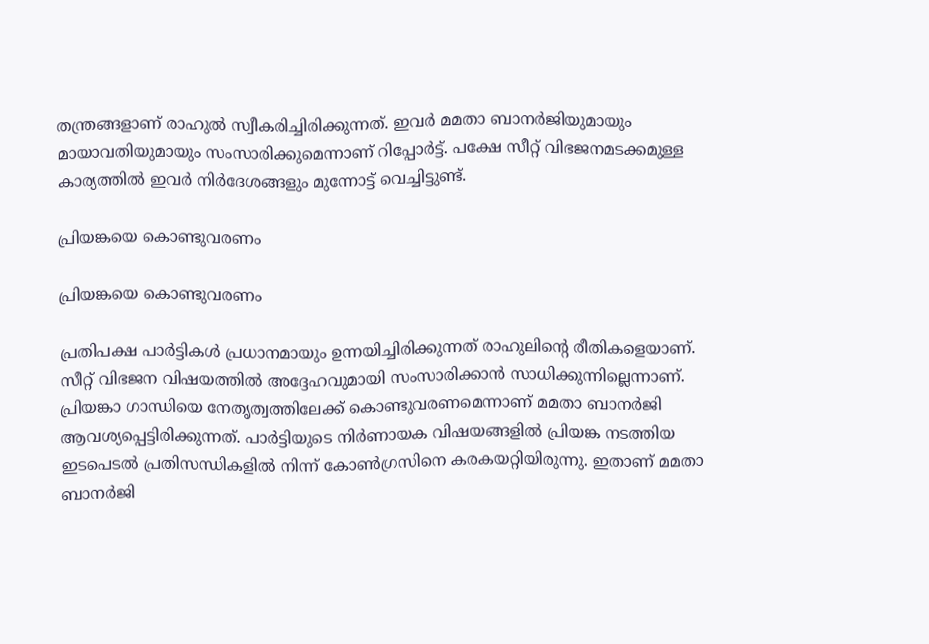തന്ത്രങ്ങളാണ് രാഹുല്‍ സ്വീകരിച്ചിരിക്കുന്നത്. ഇവര്‍ മമതാ ബാനര്‍ജിയുമായും മായാവതിയുമായും സംസാരിക്കുമെന്നാണ് റിപ്പോര്‍ട്ട്. പക്ഷേ സീറ്റ് വിഭജനമടക്കമുള്ള കാര്യത്തില്‍ ഇവര്‍ നിര്‍ദേശങ്ങളും മുന്നോട്ട് വെച്ചിട്ടുണ്ട്.

പ്രിയങ്കയെ കൊണ്ടുവരണം

പ്രിയങ്കയെ കൊണ്ടുവരണം

പ്രതിപക്ഷ പാര്‍ട്ടികള്‍ പ്രധാനമായും ഉന്നയിച്ചിരിക്കുന്നത് രാഹുലിന്റെ രീതികളെയാണ്. സീറ്റ് വിഭജന വിഷയത്തില്‍ അദ്ദേഹവുമായി സംസാരിക്കാന്‍ സാധിക്കുന്നില്ലെന്നാണ്. പ്രിയങ്കാ ഗാന്ധിയെ നേതൃത്വത്തിലേക്ക് കൊണ്ടുവരണമെന്നാണ് മമതാ ബാനര്‍ജി ആവശ്യപ്പെട്ടിരിക്കുന്നത്. പാര്‍ട്ടിയുടെ നിര്‍ണായക വിഷയങ്ങളില്‍ പ്രിയങ്ക നടത്തിയ ഇടപെടല്‍ പ്രതിസന്ധികളില്‍ നിന്ന് കോണ്‍ഗ്രസിനെ കരകയറ്റിയിരുന്നു. ഇതാണ് മമതാ ബാനര്‍ജി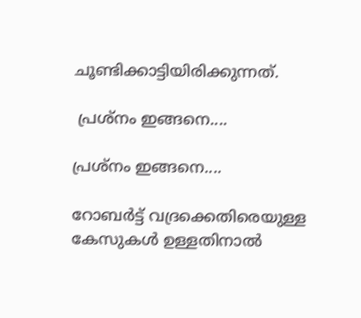ചൂണ്ടിക്കാട്ടിയിരിക്കുന്നത്.

 പ്രശ്‌നം ഇങ്ങനെ....

പ്രശ്‌നം ഇങ്ങനെ....

റോബര്‍ട്ട് വദ്രക്കെതിരെയുള്ള കേസുകള്‍ ഉള്ളതിനാല്‍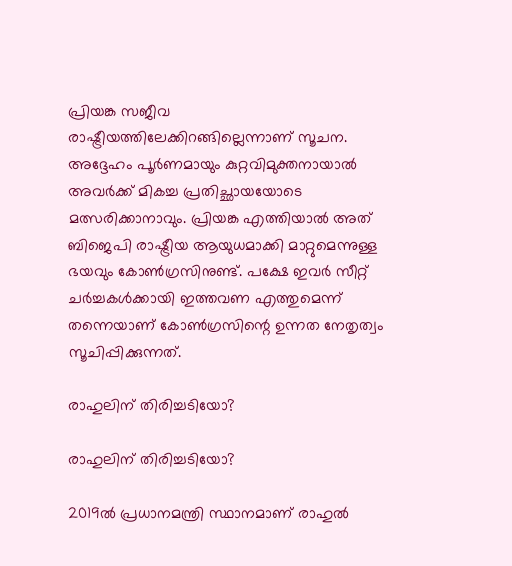പ്രിയങ്ക സജീവ രാഷ്ട്രീയത്തിലേക്കിറങ്ങില്ലെന്നാണ് സൂചന. അദ്ദേഹം പൂര്‍ണമായും കുറ്റവിമുക്തനായാല്‍ അവര്‍ക്ക് മികച്ച പ്രതിച്ഛായയോടെ മത്സരിക്കാനാവും. പ്രിയങ്ക എത്തിയാല്‍ അത് ബിജെപി രാഷ്ട്രീയ ആയുധമാക്കി മാറ്റുമെന്നുള്ള ഭയവും കോണ്‍ഗ്രസിനുണ്ട്. പക്ഷേ ഇവര്‍ സീറ്റ് ചര്‍ച്ചകള്‍ക്കായി ഇത്തവണ എത്തുമെന്ന് തന്നെയാണ് കോണ്‍ഗ്രസിന്റെ ഉന്നത നേതൃത്വം സൂചിപ്പിക്കുന്നത്.

രാഹുലിന് തിരിച്ചടിയോ?

രാഹുലിന് തിരിച്ചടിയോ?

2019ല്‍ പ്രധാനമന്ത്രി സ്ഥാനമാണ് രാഹുല്‍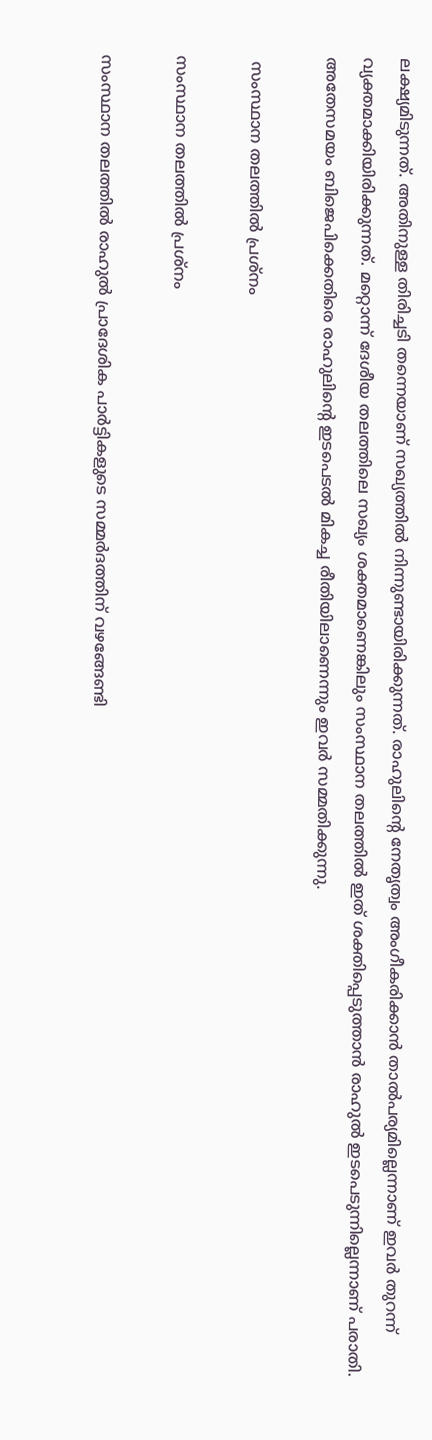ലക്ഷ്യമിടുന്നത്. അതിനുള്ള തിരിച്ചടി തന്നെയാണ് സഖ്യത്തില്‍ നിന്നുണ്ടായിരിക്കുന്നത്. രാഹുലിന്റെ നേതൃത്വം അംഗീകരിക്കാന്‍ താല്‍പര്യമില്ലെന്നാണ് ഇവര്‍ തുറന്ന് വ്യക്തമാക്കിയിരിക്കുന്നത്. മറ്റൊന്ന് ദേശീയ തലത്തിലെ സഖ്യം ശക്തമാണെങ്കിലും സംസ്ഥാന തലത്തില്‍ ഇത് ശക്തിപ്പെടുത്താന്‍ രാഹുല്‍ ഇടപെടുന്നില്ലെന്നാണ് പരാതി. അതേസമയം ബിജെപിക്കെതിരെ രാഹുലിന്റെ ഇടപെടല്‍ മികച്ച രീതിയിലാണെന്നും ഇവര്‍ സമ്മതിക്കുന്നു.

 സംസ്ഥാന തലത്തില്‍ പ്രശ്‌നം

സംസ്ഥാന തലത്തില്‍ പ്രശ്‌നം

സംസ്ഥാന തലത്തില്‍ രാഹുല്‍ പ്രാദേശിക പാര്‍ട്ടികളുടെ സമ്മര്‍ദത്തിന് വഴങ്ങേണ്ടി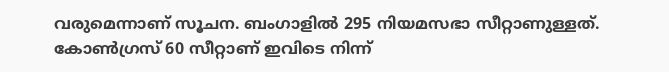വരുമെന്നാണ് സൂചന. ബംഗാളില്‍ 295 നിയമസഭാ സീറ്റാണുള്ളത്. കോണ്‍ഗ്രസ് 60 സീറ്റാണ് ഇവിടെ നിന്ന്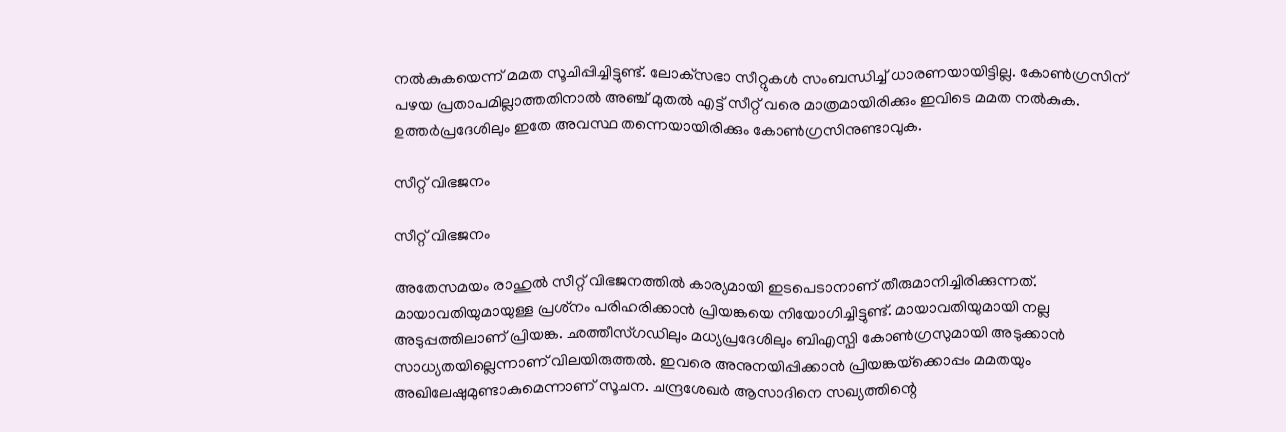നല്‍കുകയെന്ന് മമത സൂചിപ്പിച്ചിട്ടുണ്ട്. ലോക്‌സഭാ സീറ്റുകള്‍ സംബന്ധിച്ച് ധാരണയായിട്ടില്ല. കോണ്‍ഗ്രസിന് പഴയ പ്രതാപമില്ലാത്തതിനാല്‍ അഞ്ച് മുതല്‍ എട്ട് സീറ്റ് വരെ മാത്രമായിരിക്കും ഇവിടെ മമത നല്‍കുക. ഉത്തര്‍പ്രദേശിലും ഇതേ അവസ്ഥ തന്നെയായിരിക്കും കോണ്‍ഗ്രസിനുണ്ടാവുക.

സീറ്റ് വിഭജനം

സീറ്റ് വിഭജനം

അതേസമയം രാഹുല്‍ സീറ്റ് വിഭജനത്തില്‍ കാര്യമായി ഇടപെടാനാണ് തീരുമാനിച്ചിരിക്കുന്നത്. മായാവതിയുമായുള്ള പ്രശ്‌നം പരിഹരിക്കാന്‍ പ്രിയങ്കയെ നിയോഗിച്ചിട്ടുണ്ട്. മായാവതിയുമായി നല്ല അടുപ്പത്തിലാണ് പ്രിയങ്ക. ഛത്തീസ്ഗഡിലും മധ്യപ്രദേശിലും ബിഎസ്പി കോണ്‍ഗ്രസുമായി അടുക്കാന്‍ സാധ്യതയില്ലെന്നാണ് വിലയിരുത്തല്‍. ഇവരെ അനുനയിപ്പിക്കാന്‍ പ്രിയങ്കയ്‌ക്കൊപ്പം മമതയും അഖിലേഷുമുണ്ടാകുമെന്നാണ് സൂചന. ചന്ദ്രശേഖര്‍ ആസാദിനെ സഖ്യത്തിന്റെ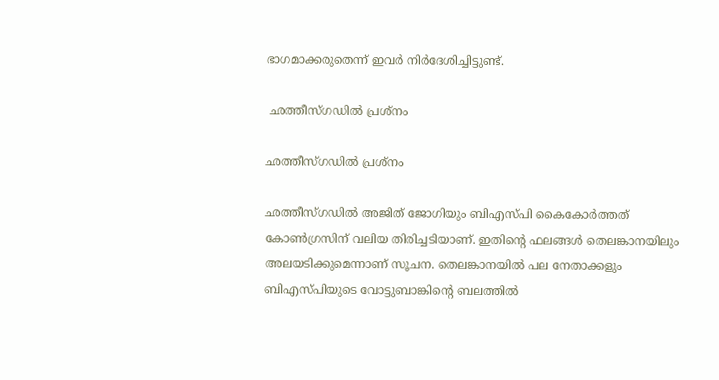ഭാഗമാക്കരുതെന്ന് ഇവര്‍ നിര്‍ദേശിച്ചിട്ടുണ്ട്.

 ഛത്തീസ്ഗഡില്‍ പ്രശ്‌നം

ഛത്തീസ്ഗഡില്‍ പ്രശ്‌നം

ഛത്തീസ്ഗഡില്‍ അജിത് ജോഗിയും ബിഎസ്പി കൈകോര്‍ത്തത് കോണ്‍ഗ്രസിന് വലിയ തിരിച്ചടിയാണ്. ഇതിന്റെ ഫലങ്ങള്‍ തെലങ്കാനയിലും അലയടിക്കുമെന്നാണ് സൂചന. തെലങ്കാനയില്‍ പല നേതാക്കളും ബിഎസ്പിയുടെ വോട്ടുബാങ്കിന്റെ ബലത്തില്‍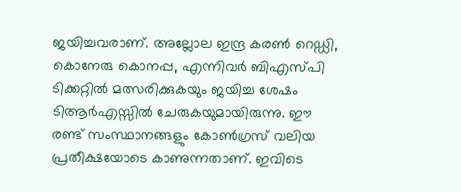ജയിച്ചവരാണ്. അല്ലോല ഇന്ദ്ര കരണ്‍ റെഡ്ഡി, കൊനേരു കൊനപ്പ, എന്നിവര്‍ ബിഎസ്പി ടിക്കറ്റില്‍ മത്സരിക്കുകയും ജയിച്ച ശേഷം ടിആര്‍എസ്സില്‍ ചേരുകയുമായിരുന്നു. ഈ രണ്ട് സംസ്ഥാനങ്ങളും കോണ്‍ഗ്രസ് വലിയ പ്രതീക്ഷയോടെ കാണുന്നതാണ്. ഇവിടെ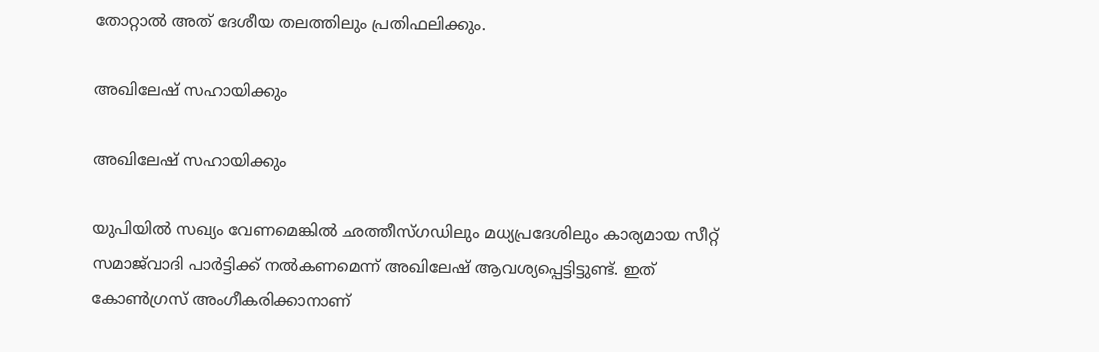തോറ്റാല്‍ അത് ദേശീയ തലത്തിലും പ്രതിഫലിക്കും.

അഖിലേഷ് സഹായിക്കും

അഖിലേഷ് സഹായിക്കും

യുപിയില്‍ സഖ്യം വേണമെങ്കില്‍ ഛത്തീസ്ഗഡിലും മധ്യപ്രദേശിലും കാര്യമായ സീറ്റ് സമാജ്‌വാദി പാര്‍ട്ടിക്ക് നല്‍കണമെന്ന് അഖിലേഷ് ആവശ്യപ്പെട്ടിട്ടുണ്ട്. ഇത് കോണ്‍ഗ്രസ് അംഗീകരിക്കാനാണ്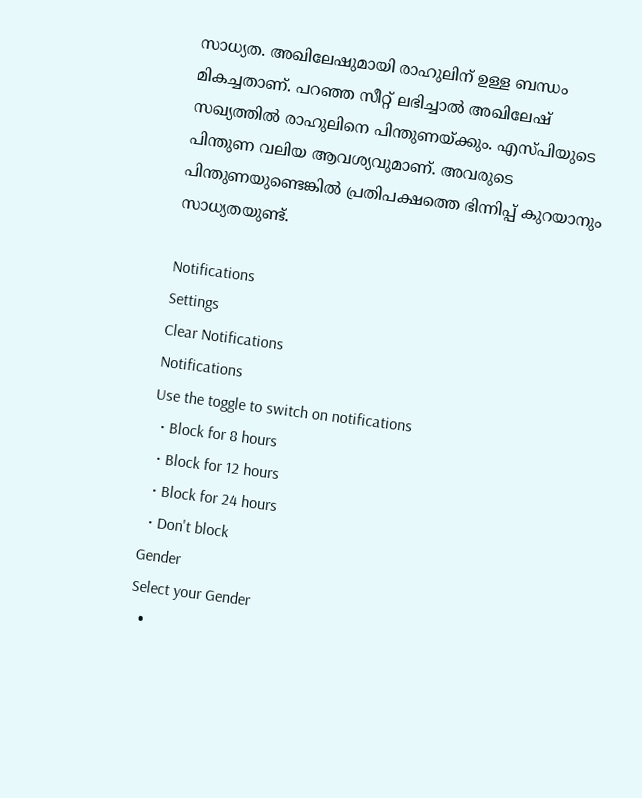സാധ്യത. അഖിലേഷുമായി രാഹുലിന് ഉള്ള ബന്ധം മികച്ചതാണ്. പറഞ്ഞ സീറ്റ് ലഭിച്ചാല്‍ അഖിലേഷ് സഖ്യത്തില്‍ രാഹുലിനെ പിന്തുണയ്ക്കും. എസ്പിയുടെ പിന്തുണ വലിയ ആവശ്യവുമാണ്. അവരുടെ പിന്തുണയുണ്ടെങ്കില്‍ പ്രതിപക്ഷത്തെ ഭിന്നിപ്പ് കുറയാനും സാധ്യതയുണ്ട്.

Notifications
Settings
Clear Notifications
Notifications
Use the toggle to switch on notifications
  • Block for 8 hours
  • Block for 12 hours
  • Block for 24 hours
  • Don't block
Gender
Select your Gender
  •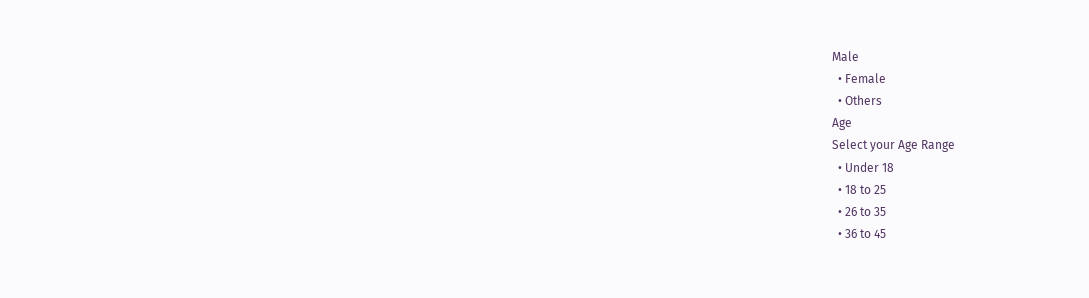Male
  • Female
  • Others
Age
Select your Age Range
  • Under 18
  • 18 to 25
  • 26 to 35
  • 36 to 45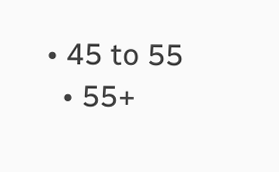• 45 to 55
  • 55+